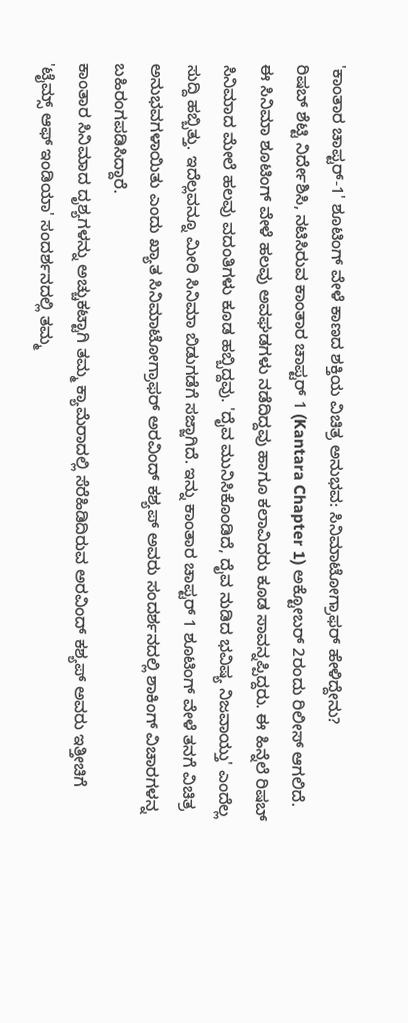'ಕಾಂತಾರ ಚಾಪ್ಟರ್-1' ಶೂಟಿಂಗ್ ವೇಳೆ ಕಾಣದ ಶಕ್ತಿಯ ವಿಚಿತ್ರ ಅನುಭವ: ಸಿನಿಮಾಟೋಗ್ರಾಫರ್ ಹೇಳಿದ್ದೇನು?
ರಿಷಬ್ ಶೆಟ್ಟಿ ನಿರ್ದೇಶಿಸಿ, ನಟಿಸಿರುವ ಕಾಂತಾರ ಚಾಪ್ಟರ್ 1 (Kantara Chapter 1) ಅಕ್ಟೋಬರ್ 2ರಂದು ರಿಲೀಸ್ ಆಗಲಿದೆ. ಈ ಸಿನಿಮಾ ಶೂಟಿಂಗ್ ವೇಳೆ ಹಲವು ಅವಘಡಗಳು ನಡೆದಿದ್ದವು ಹಾಗೂ ಕಲಾವಿದರು ಕೂಡ ಸಾವನ್ನಪ್ಪಿದ್ದರು. ಈ ಹಿನ್ನೆಲೆ ರಿಷಬ್ ಸಿನಿಮಾದ ಮೇಲೆ ಹಲವು ವದಂತಿಗಳು ಕೂಡ ಹಬ್ಬಿದ್ದವು. 'ದೈವ ಮುನಿಸಿಕೊಂಡಿದೆ, ದೈವ ನುಡಿದ ಭವಿಷ್ಯ ನಿಜವಾಯ್ತು' ಎಂದೆಲ್ಲ ಸುದ್ದಿ ಹಬ್ಬಿತ್ತು. ಇದೆಲ್ಲವನ್ನೂ ಮೀರಿ ಸಿನಿಮಾ ಬಿಡುಗಡೆಗೆ ಸಜ್ಜಾಗಿದೆ. ಇನ್ನು ಕಾಂತಾರ ಚಾಪ್ಟರ್ 1 ಶೂಟಿಂಗ್ ವೇಳೆ ತನಗೆ ವಿಚಿತ್ರ ಅನುಭವಗಳಾಯಿತು ಎಂದು ಖ್ಯಾತ ಸಿನಿಮಾಟೋಗ್ರಾಫರ್ ಅರವಿಂದ್ ಕಶ್ಯಪ್ ಅವರು ಸಂದರ್ಶನದಲ್ಲಿ ಶಾಕಿಂಗ್ ವಿಚಾರಗಳನ್ನ ಬಹಿರಂಗಪಡಿಸಿದ್ದಾರೆ.
ಕಾಂತಾರ ಸಿನಿಮಾದ ದೃಶ್ಯಗಳನ್ನು ಅಚ್ಚುಕಟ್ಟಾಗಿ ತಮ್ಮ ಕ್ಯಾಮೆರಾದಲ್ಲಿ ಸೆರೆಹಿಡಿದಿರುವ ಅರವಿಂದ್ ಕಶ್ಯಪ್ ಅವರು ಇತ್ತೀಚಿಗೆ 'ಟೈಮ್ಸ್ ಆಫ್ ಇಂಡಿಯಾ' ಸಂದರ್ಶನದಲ್ಲಿ ತಮ್ಮ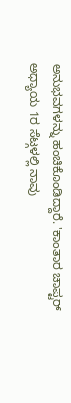ಅನುಭವಗಳನ್ನು ಹಂಚಿಕೊಂಡಿದ್ದಾರೆ. 'ಕಾಂತಾರ ಚಾಪ್ಟರ್ ಅಧ್ಯಾಯ 1ರ ಸೆಟ್ಗಳಲ್ಲಿ ನಾವು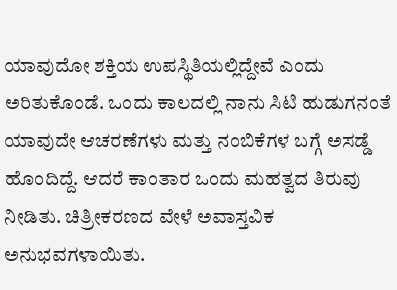ಯಾವುದೋ ಶಕ್ತಿಯ ಉಪಸ್ಥಿತಿಯಲ್ಲಿದ್ದೇವೆ ಎಂದು ಅರಿತುಕೊಂಡೆ. ಒಂದು ಕಾಲದಲ್ಲಿ ನಾನು ಸಿಟಿ ಹುಡುಗನಂತೆ ಯಾವುದೇ ಆಚರಣೆಗಳು ಮತ್ತು ನಂಬಿಕೆಗಳ ಬಗ್ಗೆ ಅಸಡ್ಡೆ ಹೊಂದಿದ್ದೆ. ಆದರೆ ಕಾಂತಾರ ಒಂದು ಮಹತ್ವದ ತಿರುವು ನೀಡಿತು. ಚಿತ್ರೀಕರಣದ ವೇಳೆ ಅವಾಸ್ತವಿಕ ಅನುಭವಗಳಾಯಿತು.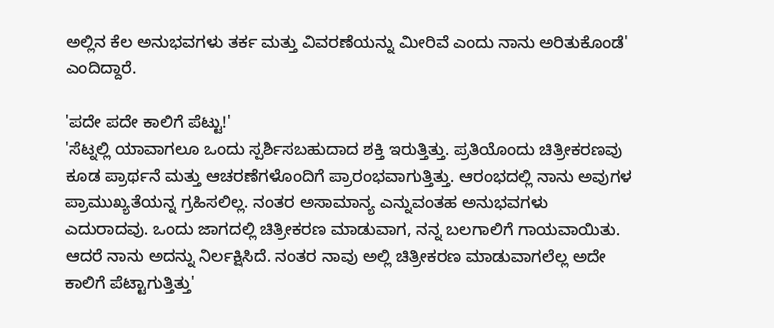ಅಲ್ಲಿನ ಕೆಲ ಅನುಭವಗಳು ತರ್ಕ ಮತ್ತು ವಿವರಣೆಯನ್ನು ಮೀರಿವೆ ಎಂದು ನಾನು ಅರಿತುಕೊಂಡೆ' ಎಂದಿದ್ದಾರೆ.

'ಪದೇ ಪದೇ ಕಾಲಿಗೆ ಪೆಟ್ಟು!'
'ಸೆಟ್ನಲ್ಲಿ ಯಾವಾಗಲೂ ಒಂದು ಸ್ಪರ್ಶಿಸಬಹುದಾದ ಶಕ್ತಿ ಇರುತ್ತಿತ್ತು. ಪ್ರತಿಯೊಂದು ಚಿತ್ರೀಕರಣವು ಕೂಡ ಪ್ರಾರ್ಥನೆ ಮತ್ತು ಆಚರಣೆಗಳೊಂದಿಗೆ ಪ್ರಾರಂಭವಾಗುತ್ತಿತ್ತು. ಆರಂಭದಲ್ಲಿ ನಾನು ಅವುಗಳ ಪ್ರಾಮುಖ್ಯತೆಯನ್ನ ಗ್ರಹಿಸಲಿಲ್ಲ. ನಂತರ ಅಸಾಮಾನ್ಯ ಎನ್ನುವಂತಹ ಅನುಭವಗಳು ಎದುರಾದವು. ಒಂದು ಜಾಗದಲ್ಲಿ ಚಿತ್ರೀಕರಣ ಮಾಡುವಾಗ, ನನ್ನ ಬಲಗಾಲಿಗೆ ಗಾಯವಾಯಿತು. ಆದರೆ ನಾನು ಅದನ್ನು ನಿರ್ಲಕ್ಷಿಸಿದೆ. ನಂತರ ನಾವು ಅಲ್ಲಿ ಚಿತ್ರೀಕರಣ ಮಾಡುವಾಗಲೆಲ್ಲ ಅದೇ ಕಾಲಿಗೆ ಪೆಟ್ಟಾಗುತ್ತಿತ್ತು'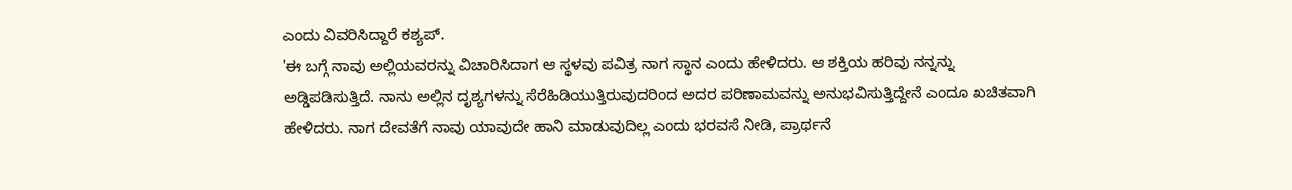ಎಂದು ವಿವರಿಸಿದ್ದಾರೆ ಕಶ್ಯಪ್.
'ಈ ಬಗ್ಗೆ ನಾವು ಅಲ್ಲಿಯವರನ್ನು ವಿಚಾರಿಸಿದಾಗ ಆ ಸ್ಥಳವು ಪವಿತ್ರ ನಾಗ ಸ್ಥಾನ ಎಂದು ಹೇಳಿದರು. ಆ ಶಕ್ತಿಯ ಹರಿವು ನನ್ನನ್ನು ಅಡ್ಡಿಪಡಿಸುತ್ತಿದೆ. ನಾನು ಅಲ್ಲಿನ ದೃಶ್ಯಗಳನ್ನು ಸೆರೆಹಿಡಿಯುತ್ತಿರುವುದರಿಂದ ಅದರ ಪರಿಣಾಮವನ್ನು ಅನುಭವಿಸುತ್ತಿದ್ದೇನೆ ಎಂದೂ ಖಚಿತವಾಗಿ ಹೇಳಿದರು. ನಾಗ ದೇವತೆಗೆ ನಾವು ಯಾವುದೇ ಹಾನಿ ಮಾಡುವುದಿಲ್ಲ ಎಂದು ಭರವಸೆ ನೀಡಿ, ಪ್ರಾರ್ಥನೆ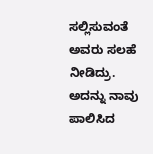ಸಲ್ಲಿಸುವಂತೆ ಅವರು ಸಲಹೆ ನೀಡಿದ್ರು. ಅದನ್ನು ನಾವು ಪಾಲಿಸಿದ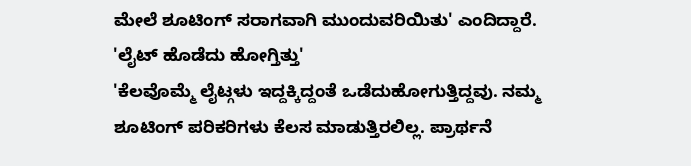ಮೇಲೆ ಶೂಟಿಂಗ್ ಸರಾಗವಾಗಿ ಮುಂದುವರಿಯಿತು' ಎಂದಿದ್ದಾರೆ.
'ಲೈಟ್ ಹೊಡೆದು ಹೋಗ್ತಿತ್ತು'
'ಕೆಲವೊಮ್ಮೆ ಲೈಟ್ಗಳು ಇದ್ದಕ್ಕಿದ್ದಂತೆ ಒಡೆದುಹೋಗುತ್ತಿದ್ದವು. ನಮ್ಮ ಶೂಟಿಂಗ್ ಪರಿಕರಿಗಳು ಕೆಲಸ ಮಾಡುತ್ತಿರಲಿಲ್ಲ. ಪ್ರಾರ್ಥನೆ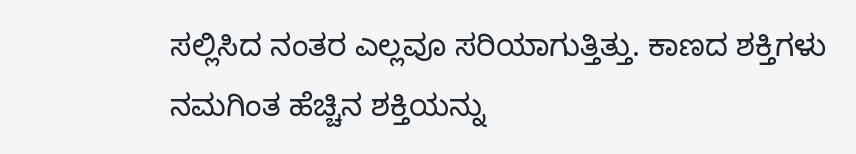ಸಲ್ಲಿಸಿದ ನಂತರ ಎಲ್ಲವೂ ಸರಿಯಾಗುತ್ತಿತ್ತು. ಕಾಣದ ಶಕ್ತಿಗಳು ನಮಗಿಂತ ಹೆಚ್ಚಿನ ಶಕ್ತಿಯನ್ನು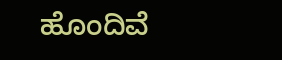ಹೊಂದಿವೆ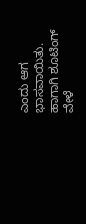ಎಂದು ಆಗ ಭಾಸವಾಯಿತು. ಹಾಗಾಗಿ ಶೂಟಿಂಗ್ ವೇಳೆ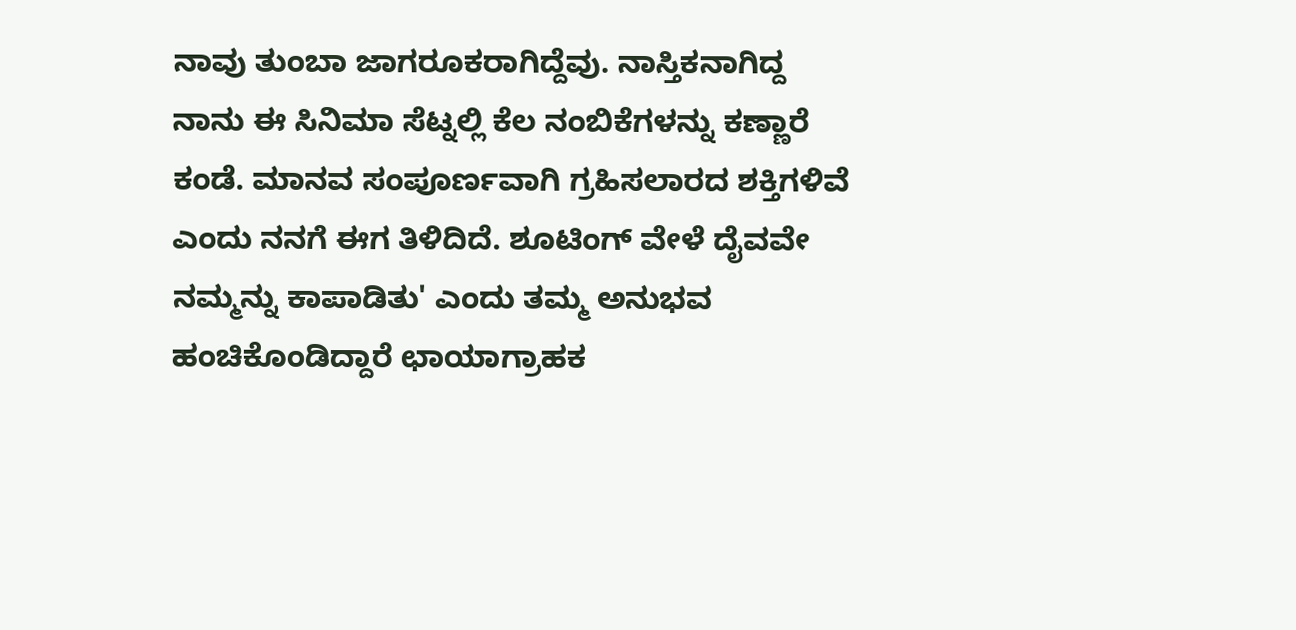ನಾವು ತುಂಬಾ ಜಾಗರೂಕರಾಗಿದ್ದೆವು. ನಾಸ್ತಿಕನಾಗಿದ್ದ ನಾನು ಈ ಸಿನಿಮಾ ಸೆಟ್ನಲ್ಲಿ ಕೆಲ ನಂಬಿಕೆಗಳನ್ನು ಕಣ್ಣಾರೆ ಕಂಡೆ. ಮಾನವ ಸಂಪೂರ್ಣವಾಗಿ ಗ್ರಹಿಸಲಾರದ ಶಕ್ತಿಗಳಿವೆ ಎಂದು ನನಗೆ ಈಗ ತಿಳಿದಿದೆ. ಶೂಟಿಂಗ್ ವೇಳೆ ದೈವವೇ ನಮ್ಮನ್ನು ಕಾಪಾಡಿತು' ಎಂದು ತಮ್ಮ ಅನುಭವ ಹಂಚಿಕೊಂಡಿದ್ದಾರೆ ಛಾಯಾಗ್ರಾಹಕ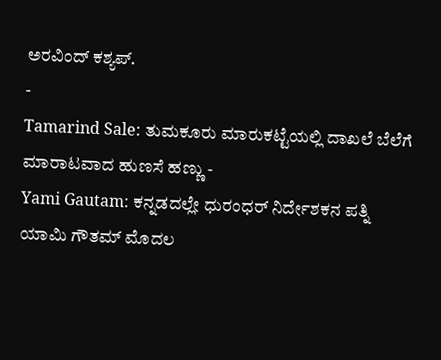ಅರವಿಂದ್ ಕಶ್ಯಪ್.
-
Tamarind Sale: ತುಮಕೂರು ಮಾರುಕಟ್ಟೆಯಲ್ಲಿ ದಾಖಲೆ ಬೆಲೆಗೆ ಮಾರಾಟವಾದ ಹುಣಸೆ ಹಣ್ಣು -
Yami Gautam: ಕನ್ನಡದಲ್ಲೇ ಧುರಂಧರ್ ನಿರ್ದೇಶಕನ ಪತ್ನಿ ಯಾಮಿ ಗೌತಮ್ ಮೊದಲ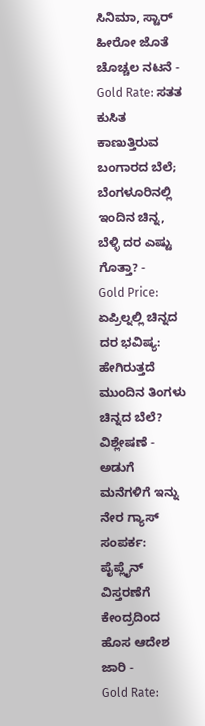ಸಿನಿಮಾ, ಸ್ಟಾರ್ ಹೀರೋ ಜೊತೆ ಚೊಚ್ಚಲ ನಟನೆ -
Gold Rate: ಸತತ ಕುಸಿತ ಕಾಣುತ್ತಿರುವ ಬಂಗಾರದ ಬೆಲೆ; ಬೆಂಗಳೂರಿನಲ್ಲಿ ಇಂದಿನ ಚಿನ್ನ, ಬೆಳ್ಳಿ ದರ ಎಷ್ಟು ಗೊತ್ತಾ? -
Gold Price: ಏಪ್ರಿಲ್ನಲ್ಲಿ ಚಿನ್ನದ ದರ ಭವಿಷ್ಯ: ಹೇಗಿರುತ್ತದೆ ಮುಂದಿನ ತಿಂಗಳು ಚಿನ್ನದ ಬೆಲೆ? ವಿಶ್ಲೇಷಣೆ -
ಅಡುಗೆ ಮನೆಗಳಿಗೆ ಇನ್ನು ನೇರ ಗ್ಯಾಸ್ ಸಂಪರ್ಕ: ಪೈಪ್ಲೈನ್ ವಿಸ್ತರಣೆಗೆ ಕೇಂದ್ರದಿಂದ ಹೊಸ ಆದೇಶ ಜಾರಿ -
Gold Rate: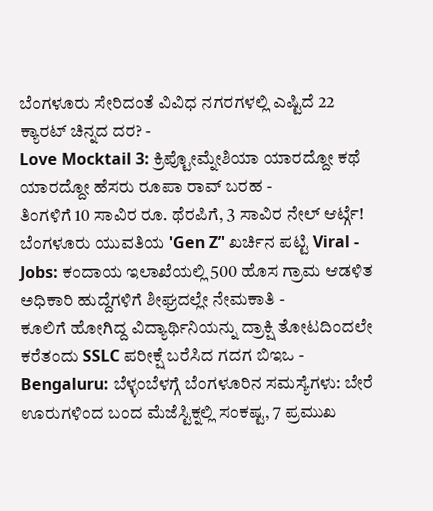ಬೆಂಗಳೂರು ಸೇರಿದಂತೆ ವಿವಿಧ ನಗರಗಳಲ್ಲಿ ಎಷ್ಟಿದೆ 22 ಕ್ಯಾರಟ್ ಚಿನ್ನದ ದರ? -
Love Mocktail 3: ಕ್ರಿಪ್ಟೋಮ್ನೇಶಿಯಾ ಯಾರದ್ದೋ ಕಥೆ ಯಾರದ್ದೋ ಹೆಸರು ರೂಪಾ ರಾವ್ ಬರಹ -
ತಿಂಗಳಿಗೆ 10 ಸಾವಿರ ರೂ. ಥೆರಪಿಗೆ, 3 ಸಾವಿರ ನೇಲ್ ಆರ್ಟ್ಗೆ! ಬೆಂಗಳೂರು ಯುವತಿಯ 'Gen Z’' ಖರ್ಚಿನ ಪಟ್ಟಿ Viral -
Jobs: ಕಂದಾಯ ಇಲಾಖೆಯಲ್ಲಿ 500 ಹೊಸ ಗ್ರಾಮ ಆಡಳಿತ ಅಧಿಕಾರಿ ಹುದ್ದೆಗಳಿಗೆ ಶೀಘ್ರದಲ್ಲೇ ನೇಮಕಾತಿ -
ಕೂಲಿಗೆ ಹೋಗಿದ್ದ ವಿದ್ಯಾರ್ಥಿನಿಯನ್ನು ದ್ರಾಕ್ಷಿ ತೋಟದಿಂದಲೇ ಕರೆತಂದು SSLC ಪರೀಕ್ಷೆ ಬರೆಸಿದ ಗದಗ ಬಿಇಒ -
Bengaluru: ಬೆಳ್ಳಂಬೆಳಗ್ಗೆ ಬೆಂಗಳೂರಿನ ಸಮಸ್ಯೆಗಳು: ಬೇರೆ ಊರುಗಳಿಂದ ಬಂದ ಮೆಜೆಸ್ಟಿಕ್ನಲ್ಲಿ ಸಂಕಷ್ಟ, 7 ಪ್ರಮುಖ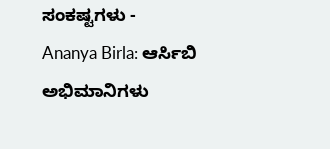ಸಂಕಷ್ಟಗಳು -
Ananya Birla: ಆರ್ಸಿಬಿ ಅಭಿಮಾನಿಗಳು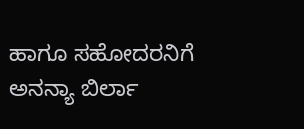ಹಾಗೂ ಸಹೋದರನಿಗೆ ಅನನ್ಯಾ ಬಿರ್ಲಾ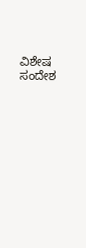ವಿಶೇಷ ಸಂದೇಶ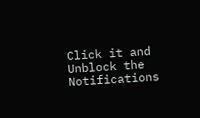Click it and Unblock the Notifications